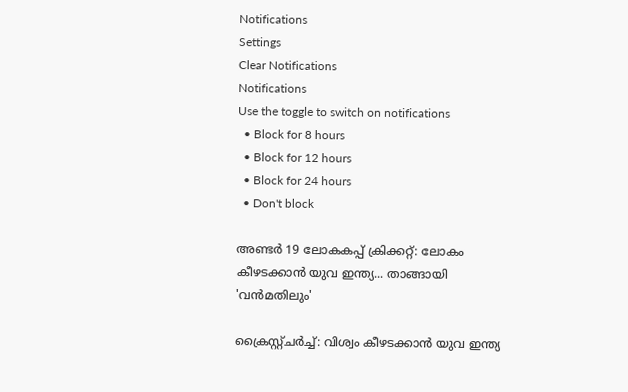Notifications
Settings
Clear Notifications
Notifications
Use the toggle to switch on notifications
  • Block for 8 hours
  • Block for 12 hours
  • Block for 24 hours
  • Don't block

അണ്ടര്‍ 19 ലോകകപ്പ് ക്രിക്കറ്റ്: ലോകം കീഴടക്കാന്‍ യുവ ഇന്ത്യ... താങ്ങായി 'വന്‍മതിലും'

ക്രൈസ്റ്റ്ചര്‍ച്ച്: വിശ്വം കീഴടക്കാന്‍ യുവ ഇന്ത്യ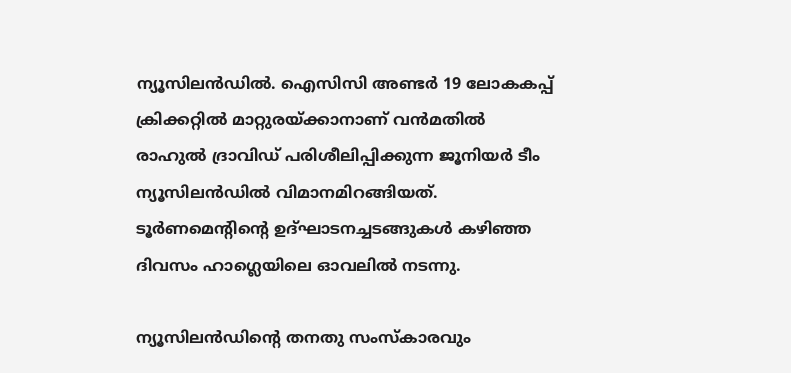ന്യൂസിലന്‍ഡില്‍. ഐസിസി അണ്ടര്‍ 19 ലോകകപ്പ് ക്രിക്കറ്റില്‍ മാറ്റുരയ്ക്കാനാണ് വന്‍മതില്‍ രാഹുല്‍ ദ്രാവിഡ് പരിശീലിപ്പിക്കുന്ന ജൂനിയര്‍ ടീം ന്യൂസിലന്‍ഡില്‍ വിമാനമിറങ്ങിയത്. ടൂര്‍ണമെന്റിന്റെ ഉദ്ഘാടനച്ചടങ്ങുകള്‍ കഴിഞ്ഞ ദിവസം ഹാഗ്ലെയിലെ ഓവലില്‍ നടന്നു.

ന്യൂസിലന്‍ഡിന്റെ തനതു സംസ്‌കാരവും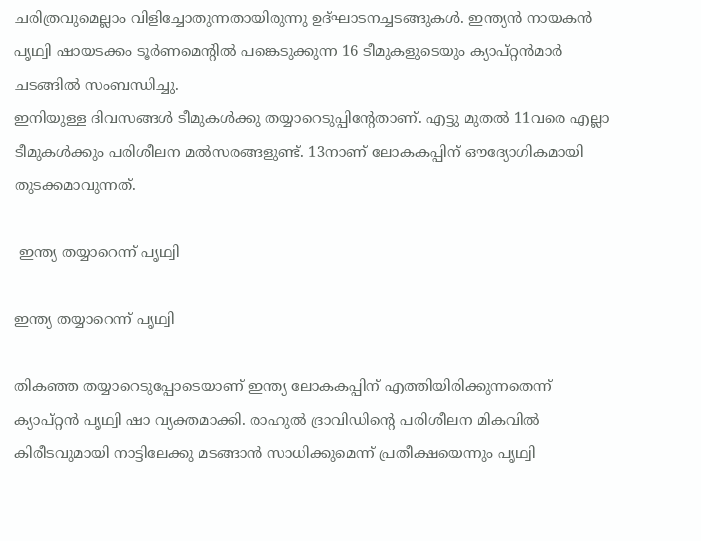ചരിത്രവുമെല്ലാം വിളിച്ചോതുന്നതായിരുന്നു ഉദ്ഘാടനച്ചടങ്ങുകള്‍. ഇന്ത്യന്‍ നായകന്‍ പൃഥ്വി ഷായടക്കം ടൂര്‍ണമെന്റില്‍ പങ്കെടുക്കുന്ന 16 ടീമുകളുടെയും ക്യാപ്റ്റന്‍മാര്‍ ചടങ്ങില്‍ സംബന്ധിച്ചു.
ഇനിയുള്ള ദിവസങ്ങള്‍ ടീമുകള്‍ക്കു തയ്യാറെടുപ്പിന്റേതാണ്. എട്ടു മുതല്‍ 11വരെ എല്ലാ ടീമുകള്‍ക്കും പരിശീലന മല്‍സരങ്ങളുണ്ട്. 13നാണ് ലോകകപ്പിന് ഔദ്യോഗികമായി തുടക്കമാവുന്നത്.

 ഇന്ത്യ തയ്യാറെന്ന് പൃഥ്വി

ഇന്ത്യ തയ്യാറെന്ന് പൃഥ്വി

തികഞ്ഞ തയ്യാറെടുപ്പോടെയാണ് ഇന്ത്യ ലോകകപ്പിന് എത്തിയിരിക്കുന്നതെന്ന് ക്യാപ്റ്റന്‍ പൃഥ്വി ഷാ വ്യക്തമാക്കി. രാഹുല്‍ ദ്രാവിഡിന്റെ പരിശീലന മികവില്‍ കിരീടവുമായി നാട്ടിലേക്കു മടങ്ങാന്‍ സാധിക്കുമെന്ന് പ്രതീക്ഷയെന്നും പൃഥ്വി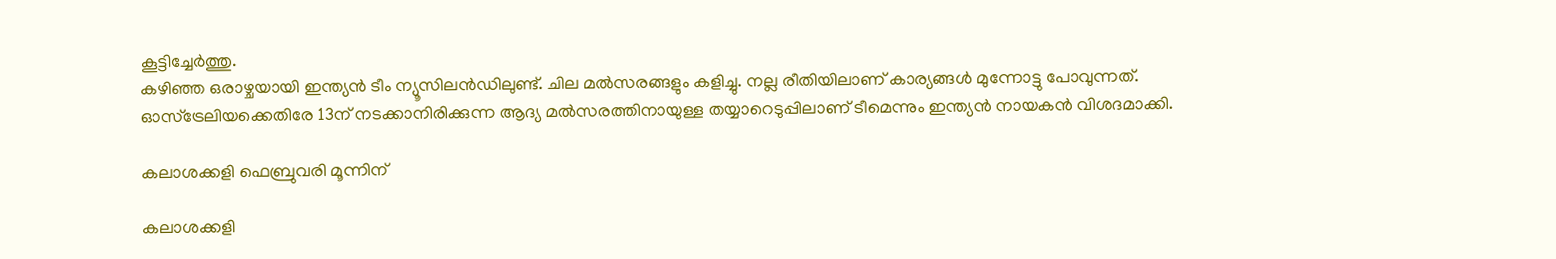കൂട്ടിച്ചേര്‍ത്തു.
കഴിഞ്ഞ ഒരാഴ്ചയായി ഇന്ത്യന്‍ ടീം ന്യൂസിലന്‍ഡിലുണ്ട്. ചില മല്‍സരങ്ങളും കളിച്ചു. നല്ല രീതിയിലാണ് കാര്യങ്ങള്‍ മുന്നോട്ടു പോവുന്നത്. ഓസ്‌ട്രേലിയക്കെതിരേ 13ന് നടക്കാനിരിക്കുന്ന ആദ്യ മല്‍സരത്തിനായുള്ള തയ്യാറെടുപ്പിലാണ് ടീമെന്നും ഇന്ത്യന്‍ നായകന്‍ വിശദമാക്കി.

കലാശക്കളി ഫെബ്രുവരി മൂന്നിന്

കലാശക്കളി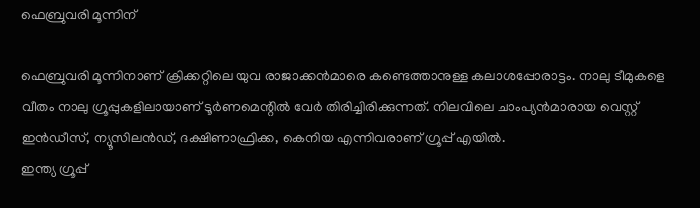ഫെബ്രുവരി മൂന്നിന്

ഫെബ്രുവരി മൂന്നിനാണ് ക്രിക്കറ്റിലെ യുവ രാജാക്കന്‍മാരെ കണ്ടെത്താനുള്ള കലാശപ്പോരാട്ടം. നാലു ടീമുകളെ വീതം നാലു ഗ്രൂപ്പുകളിലായാണ് ടൂര്‍ണമെന്റില്‍ വേര്‍ തിരിച്ചിരിക്കുന്നത്. നിലവിലെ ചാംപ്യന്‍മാരായ വെസ്റ്റ് ഇന്‍ഡീസ്, ന്യൂസിലന്‍ഡ്, ദക്ഷിണാഫ്രിക്ക, കെനിയ എന്നിവരാണ് ഗ്രൂപ്പ് എയില്‍.
ഇന്ത്യ ഗ്രൂപ്പ്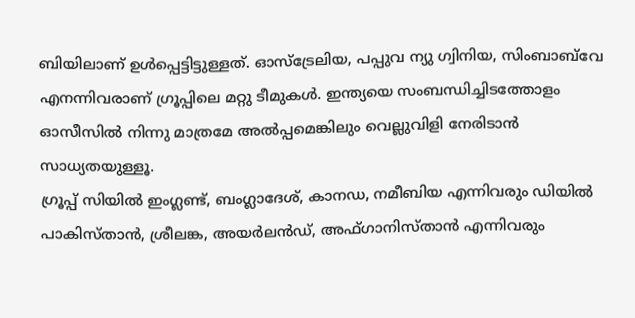ബിയിലാണ് ഉള്‍പ്പെട്ടിട്ടുള്ളത്. ഓസ്‌ട്രേലിയ, പപ്പുവ ന്യു ഗ്വിനിയ, സിംബാബ്‌വേ എനന്നിവരാണ് ഗ്രൂപ്പിലെ മറ്റു ടീമുകള്‍. ഇന്ത്യയെ സംബന്ധിച്ചിടത്തോളം ഓസീസില്‍ നിന്നു മാത്രമേ അല്‍പ്പമെങ്കിലും വെല്ലുവിളി നേരിടാന്‍ സാധ്യതയുള്ളൂ.
ഗ്രൂപ്പ് സിയില്‍ ഇംഗ്ലണ്ട്, ബംഗ്ലാദേശ്, കാനഡ, നമീബിയ എന്നിവരും ഡിയില്‍ പാകിസ്താന്‍, ശ്രീലങ്ക, അയര്‍ലന്‍ഡ്, അഫ്ഗാനിസ്താന്‍ എന്നിവരും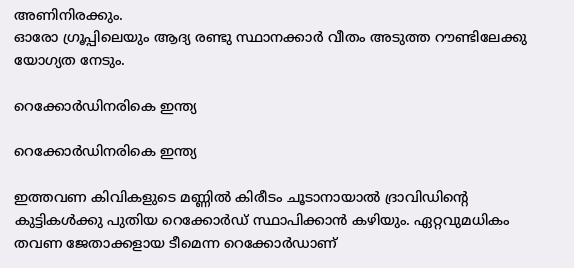അണിനിരക്കും.
ഓരോ ഗ്രൂപ്പിലെയും ആദ്യ രണ്ടു സ്ഥാനക്കാര്‍ വീതം അടുത്ത റൗണ്ടിലേക്കു യോഗ്യത നേടും.

റെക്കോര്‍ഡിനരികെ ഇന്ത്യ

റെക്കോര്‍ഡിനരികെ ഇന്ത്യ

ഇത്തവണ കിവികളുടെ മണ്ണില്‍ കിരീടം ചൂടാനായാല്‍ ദ്രാവിഡിന്റെ കുട്ടികള്‍ക്കു പുതിയ റെക്കോര്‍ഡ് സ്ഥാപിക്കാന്‍ കഴിയും. ഏറ്റവുമധികം തവണ ജേതാക്കളായ ടീമെന്ന റെക്കോര്‍ഡാണ്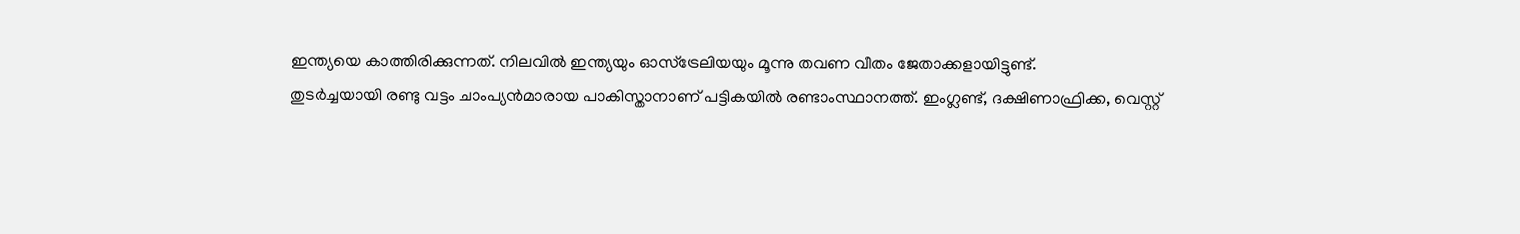ഇന്ത്യയെ കാത്തിരിക്കുന്നത്. നിലവില്‍ ഇന്ത്യയും ഓസ്‌ട്രേലിയയും മൂന്നു തവണ വീതം ജേതാക്കളായിട്ടുണ്ട്.
തുടര്‍ച്ചയായി രണ്ടു വട്ടം ചാംപ്യന്‍മാരായ പാകിസ്താനാണ് പട്ടികയില്‍ രണ്ടാംസ്ഥാനത്ത്. ഇംഗ്ലണ്ട്, ദക്ഷിണാഫ്രിക്ക, വെസ്റ്റ്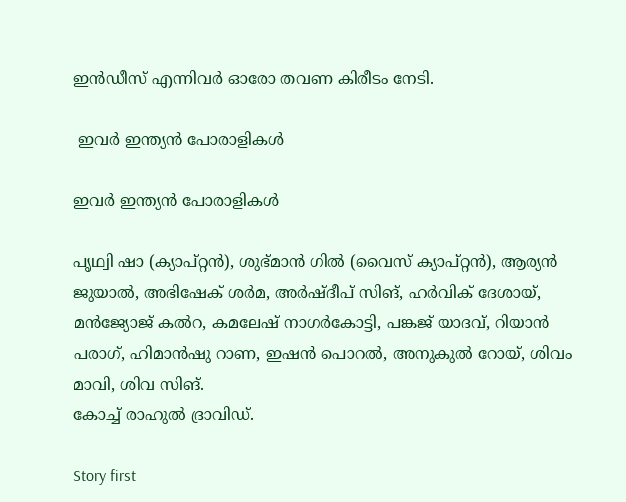ഇന്‍ഡീസ് എന്നിവര്‍ ഓരോ തവണ കിരീടം നേടി.

 ഇവര്‍ ഇന്ത്യന്‍ പോരാളികള്‍

ഇവര്‍ ഇന്ത്യന്‍ പോരാളികള്‍

പൃഥ്വി ഷാ (ക്യാപ്റ്റന്‍), ശുഭ്മാന്‍ ഗില്‍ (വൈസ് ക്യാപ്റ്റന്‍), ആര്യന്‍ ജുയാല്‍, അഭിഷേക് ശര്‍മ, അര്‍ഷ്ദീപ് സിങ്, ഹര്‍വിക് ദേശായ്, മന്‍ജ്യോജ് കല്‍റ, കമലേഷ് നാഗര്‍കോട്ടി, പങ്കജ് യാദവ്, റിയാന്‍ പരാഗ്, ഹിമാന്‍ഷു റാണ, ഇഷന്‍ പൊറല്‍, അനുകുല്‍ റോയ്, ശിവം മാവി, ശിവ സിങ്.
കോച്ച് രാഹുല്‍ ദ്രാവിഡ്.

Story first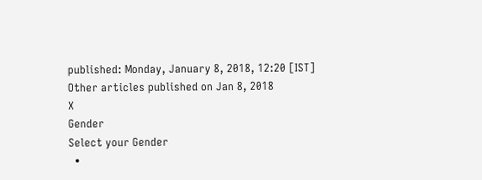published: Monday, January 8, 2018, 12:20 [IST]
Other articles published on Jan 8, 2018
X
Gender
Select your Gender
  •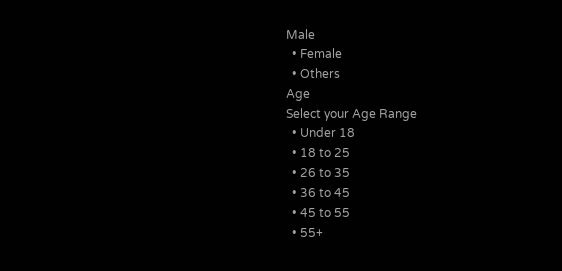Male
  • Female
  • Others
Age
Select your Age Range
  • Under 18
  • 18 to 25
  • 26 to 35
  • 36 to 45
  • 45 to 55
  • 55+